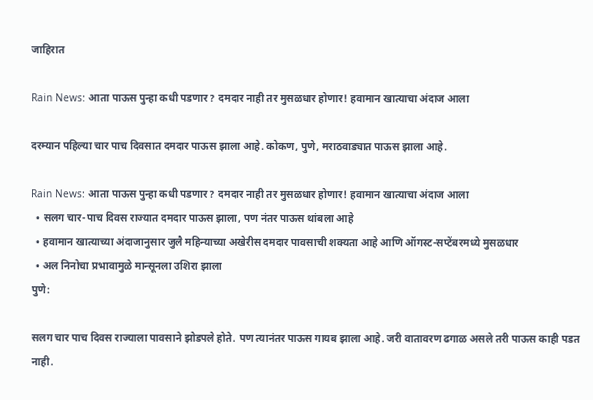जाहिरात

Rain News: आता पाऊस पुन्हा कधी पडणार? दमदार नाही तर मुसळधार होणार! हवामान खात्याचा अंदाज आला

दरम्यान पहिल्या चार पाच दिवसात दमदार पाऊस झाला आहे. कोकण, पुणे, मराठवाड्यात पाऊस झाला आहे.

Rain News: आता पाऊस पुन्हा कधी पडणार? दमदार नाही तर मुसळधार होणार! हवामान खात्याचा अंदाज आला
  • सलग चार-पाच दिवस राज्यात दमदार पाऊस झाला, पण नंतर पाऊस थांबला आहे
  • हवामान खात्याच्या अंदाजानुसार जुलै महिन्याच्या अखेरीस दमदार पावसाची शक्यता आहे आणि ऑगस्ट-सप्टेंबरमध्ये मुसळधार
  • अल निनोचा प्रभावामुळे मान्सूनला उशिरा झाला
पुणे:

सलग चार पाच दिवस राज्याला पावसाने झोडपले होते. पण त्यानंतर पाऊस गायब झाला आहे. जरी वातावरण ढगाळ असले तरी पाऊस काही पडत नाही.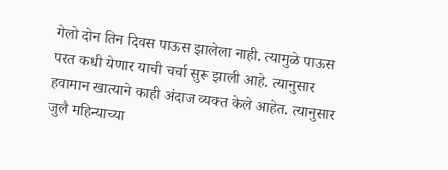गेलो दोन तिन दिवस पाऊस झालेला नाही. त्यामुळे पाऊस परत कधी येणार याची चर्चा सुरू झाली आहे. त्यानुसार हवामान खात्याने काही अंदाज व्यक्त केले आहेत. त्यानुसार जुलै महिन्याच्या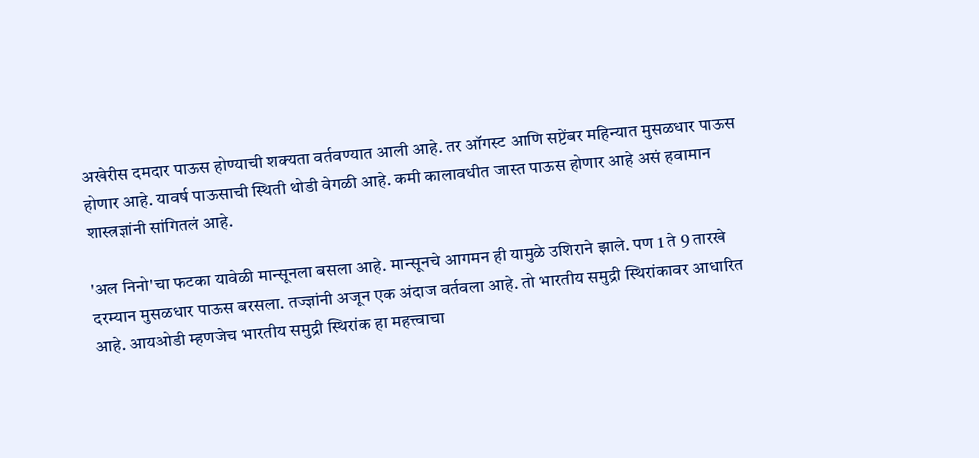अखेरीस दमदार पाऊस होण्याची शक्यता वर्तवण्यात आली आहे. तर ऑगस्ट आणि सप्टेंबर महिन्यात मुसळधार पाऊस होणार आहे. यावर्ष पाऊसाची स्थिती थोडी वेगळी आहे. कमी कालावधीत जास्त पाऊस होणार आहे असं हवामान शास्त्रज्ञांनी सांगितलं आहे.

'अल निनो'चा फटका यावेळी मान्सूनला बसला आहे. मान्सूनचे आगमन ही यामुळे उशिराने झाले. पण 1 ते 9 तारखे दरम्यान मुसळधार पाऊस बरसला. तज्ज्ञांनी अजून एक अंदाज वर्तवला आहे. तो भारतीय समुद्री स्थिरांकावर आधारित आहे. आयओडी म्हणजेच भारतीय समुद्री स्थिरांक हा महत्त्वाचा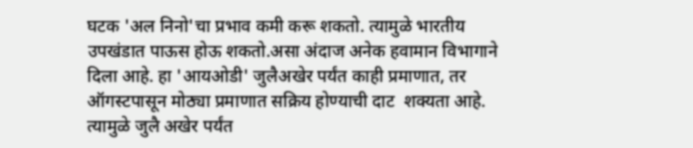घटक 'अल निनो'चा प्रभाव कमी करू शकतो. त्यामुळे भारतीय उपखंडात पाऊस होऊ शकतो.असा अंदाज अनेक हवामान विभागाने दिला आहे. हा 'आयओडी' जुलैअखेर पर्यंत काही प्रमाणात, तर ऑगस्टपासून मोठ्या प्रमाणात सक्रिय होण्याची दाट  शक्यता आहे. त्यामुळे जुलै अखेर पर्यंत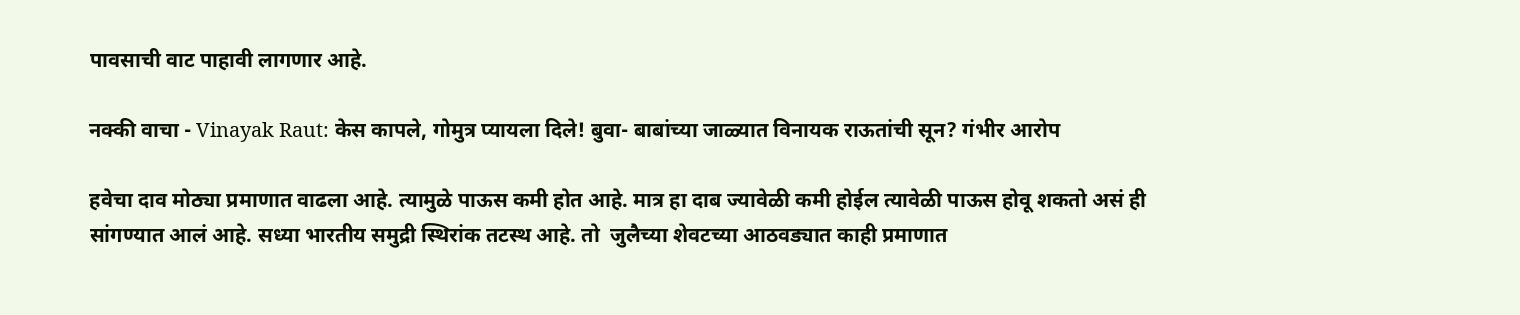पावसाची वाट पाहावी लागणार आहे.

नक्की वाचा - Vinayak Raut: केस कापले, गोमुत्र प्यायला दिले! बुवा- बाबांच्या जाळ्यात विनायक राऊतांची सून? गंभीर आरोप

हवेचा दाव मोठ्या प्रमाणात वाढला आहे. त्यामुळे पाऊस कमी होत आहे. मात्र हा दाब ज्यावेळी कमी होईल त्यावेळी पाऊस होवू शकतो असं ही सांगण्यात आलं आहे. सध्या भारतीय समुद्री स्थिरांक तटस्थ आहे. तो  जुलैच्या शेवटच्या आठवड्यात काही प्रमाणात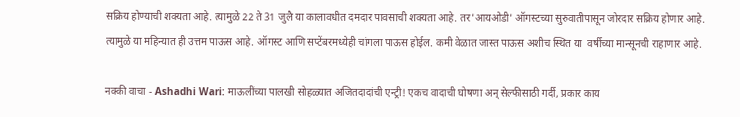सक्रिय होण्याची शक्यता आहे. त्यामुळे 22 ते 31 जुलै या कालावधीत दमदार पावसाची शक्यता आहे. तर'आयओडी' ऑगस्टच्या सुरुवातीपासून जोरदार सक्रिय होणार आहे. त्यामुळे या महिन्यात ही उत्तम पाऊस आहे. ऑगस्ट आणि सप्टेंबरमध्येही चांगला पाऊस होईल. कमी वेळात जास्त पाऊस अशीच स्थित या  वर्षीच्या मान्सूनची राहाणार आहे.

नक्की वाचा - Ashadhi Wari: माऊलींच्या पालखी सोहळ्यात अजितदादांची एन्ट्री! एकच वादाची घोषणा अन् सेल्फीसाठी गर्दी, प्रकार काय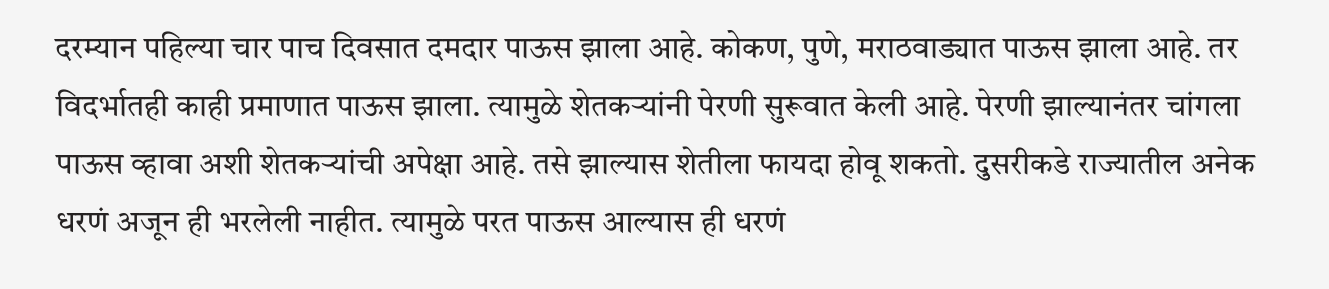दरम्यान पहिल्या चार पाच दिवसात दमदार पाऊस झाला आहे. कोकण, पुणे, मराठवाड्यात पाऊस झाला आहे. तर विदर्भातही काही प्रमाणात पाऊस झाला. त्यामुळे शेतकऱ्यांनी पेरणी सुरूवात केली आहे. पेरणी झाल्यानंतर चांगला पाऊस व्हावा अशी शेतकऱ्यांची अपेक्षा आहे. तसे झाल्यास शेतीला फायदा होवू शकतो. दुसरीकडे राज्यातील अनेक धरणं अजून ही भरलेली नाहीत. त्यामुळे परत पाऊस आल्यास ही धरणं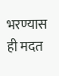भरण्यास ही मदत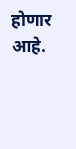होणार आहे.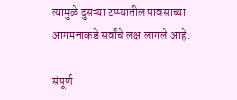त्यामुळे दुसऱ्या टप्प्यातील पावसाच्या आगमनाकडे सर्वांचे लक्ष लागले आहे.

संपूर्ण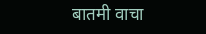बातमी वाचा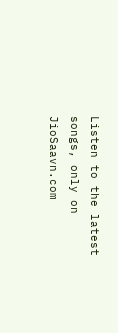Listen to the latest songs, only on JioSaavn.com